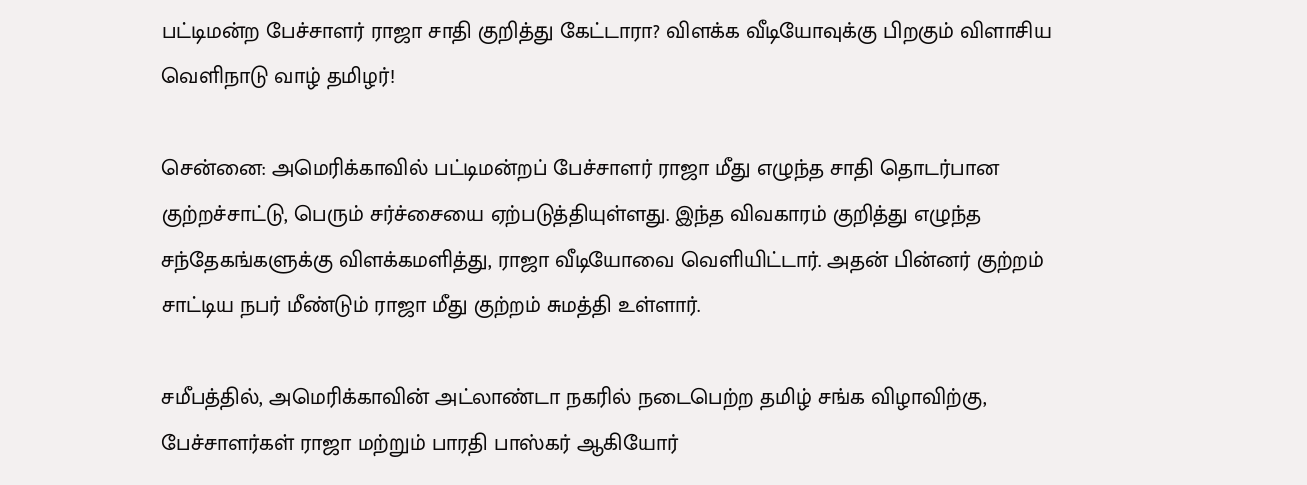பட்டிமன்ற பேச்சாளர் ராஜா சாதி குறித்து கேட்டாரா? விளக்க வீடியோவுக்கு பிறகும் விளாசிய வெளிநாடு வாழ் தமிழர்!

சென்னை: அமெரிக்காவில் பட்டிமன்றப் பேச்சாளர் ராஜா மீது எழுந்த சாதி தொடர்பான குற்றச்சாட்டு, பெரும் சர்ச்சையை ஏற்படுத்தியுள்ளது. இந்த விவகாரம் குறித்து எழுந்த சந்தேகங்களுக்கு விளக்கமளித்து, ராஜா வீடியோவை வெளியிட்டார். அதன் பின்னர் குற்றம் சாட்டிய நபர் மீண்டும் ராஜா மீது குற்றம் சுமத்தி உள்ளார்.

சமீபத்தில், அமெரிக்காவின் அட்லாண்டா நகரில் நடைபெற்ற தமிழ் சங்க விழாவிற்கு, பேச்சாளர்கள் ராஜா மற்றும் பாரதி பாஸ்கர் ஆகியோர்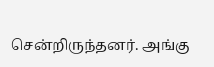சென்றிருந்தனர். அங்கு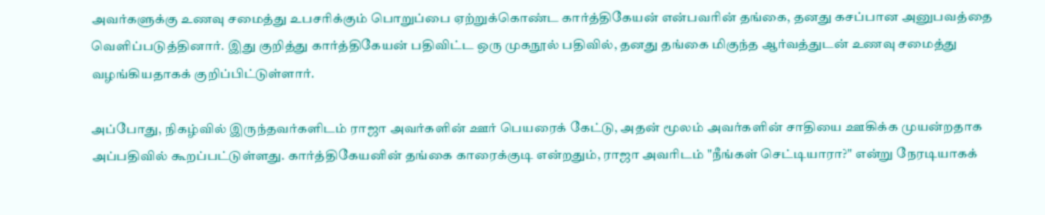அவர்களுக்கு உணவு சமைத்து உபசரிக்கும் பொறுப்பை ஏற்றுக்கொண்ட கார்த்திகேயன் என்பவரின் தங்கை, தனது கசப்பான அனுபவத்தை வெளிப்படுத்தினார். இது குறித்து கார்த்திகேயன் பதிவிட்ட ஒரு முகநூல் பதிவில், தனது தங்கை மிகுந்த ஆர்வத்துடன் உணவு சமைத்து வழங்கியதாகக் குறிப்பிட்டுள்ளார்.

அப்போது, நிகழ்வில் இருந்தவர்களிடம் ராஜா அவர்களின் ஊர் பெயரைக் கேட்டு, அதன் மூலம் அவர்களின் சாதியை ஊகிக்க முயன்றதாக அப்பதிவில் கூறப்பட்டுள்ளது. கார்த்திகேயனின் தங்கை காரைக்குடி என்றதும், ராஜா அவரிடம் "நீங்கள் செட்டியாரா?" என்று நேரடியாகக்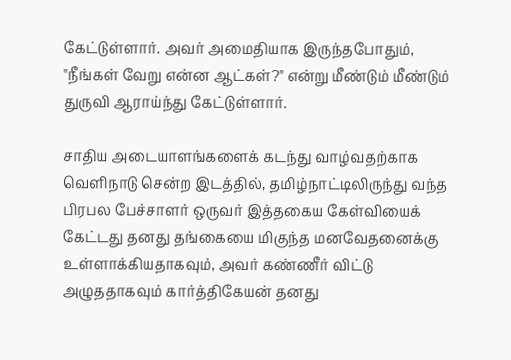கேட்டுள்ளார். அவர் அமைதியாக இருந்தபோதும், "நீங்கள் வேறு என்ன ஆட்கள்?" என்று மீண்டும் மீண்டும் துருவி ஆராய்ந்து கேட்டுள்ளார்.

சாதிய அடையாளங்களைக் கடந்து வாழ்வதற்காக வெளிநாடு சென்ற இடத்தில், தமிழ்நாட்டிலிருந்து வந்த பிரபல பேச்சாளர் ஒருவர் இத்தகைய கேள்வியைக் கேட்டது தனது தங்கையை மிகுந்த மனவேதனைக்கு உள்ளாக்கியதாகவும், அவர் கண்ணீர் விட்டு அழுததாகவும் கார்த்திகேயன் தனது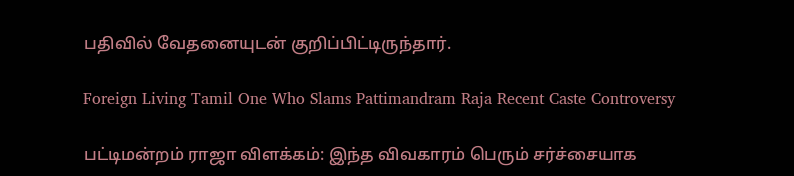பதிவில் வேதனையுடன் குறிப்பிட்டிருந்தார்.

Foreign Living Tamil One Who Slams Pattimandram Raja Recent Caste Controversy

பட்டிமன்றம் ராஜா விளக்கம்: இந்த விவகாரம் பெரும் சர்ச்சையாக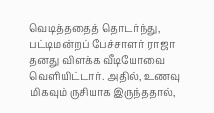வெடித்ததைத் தொடர்ந்து, பட்டிமன்றப் பேச்சாளர் ராஜா தனது விளக்க வீடியோவை வெளியிட்டார். அதில், உணவு மிகவும் ருசியாக இருந்ததால்,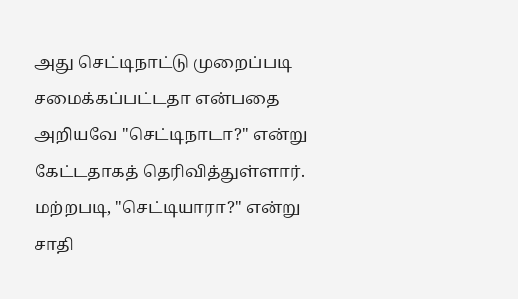அது செட்டிநாட்டு முறைப்படி சமைக்கப்பட்டதா என்பதை அறியவே "செட்டிநாடா?" என்று கேட்டதாகத் தெரிவித்துள்ளார். மற்றபடி, "செட்டியாரா?" என்று சாதி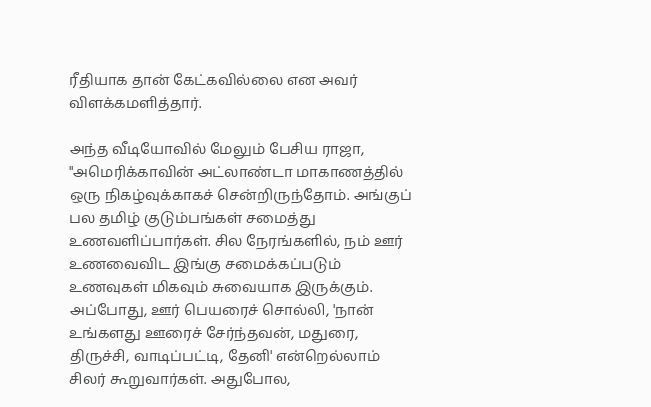ரீதியாக தான் கேட்கவில்லை என அவர் விளக்கமளித்தார்.

அந்த வீடியோவில் மேலும் பேசிய ராஜா, "அமெரிக்காவின் அட்லாண்டா மாகாணத்தில் ஒரு நிகழ்வுக்காகச் சென்றிருந்தோம். அங்குப் பல தமிழ் குடும்பங்கள் சமைத்து உணவளிப்பார்கள். சில நேரங்களில், நம் ஊர் உணவைவிட இங்கு சமைக்கப்படும் உணவுகள் மிகவும் சுவையாக இருக்கும். அப்போது, ஊர் பெயரைச் சொல்லி, 'நான் உங்களது ஊரைச் சேர்ந்தவன், மதுரை, திருச்சி, வாடிப்பட்டி, தேனி' என்றெல்லாம் சிலர் கூறுவார்கள். அதுபோல,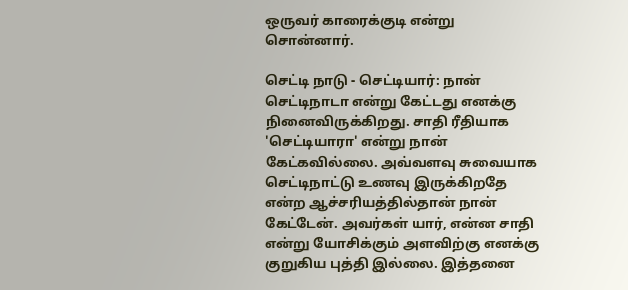ஒருவர் காரைக்குடி என்று சொன்னார்.

செட்டி நாடு - செட்டியார்: நான் செட்டிநாடா என்று கேட்டது எனக்கு நினைவிருக்கிறது. சாதி ரீதியாக 'செட்டியாரா' என்று நான் கேட்கவில்லை. அவ்வளவு சுவையாக செட்டிநாட்டு உணவு இருக்கிறதே என்ற ஆச்சரியத்தில்தான் நான் கேட்டேன். அவர்கள் யார், என்ன சாதி என்று யோசிக்கும் அளவிற்கு எனக்கு குறுகிய புத்தி இல்லை. இத்தனை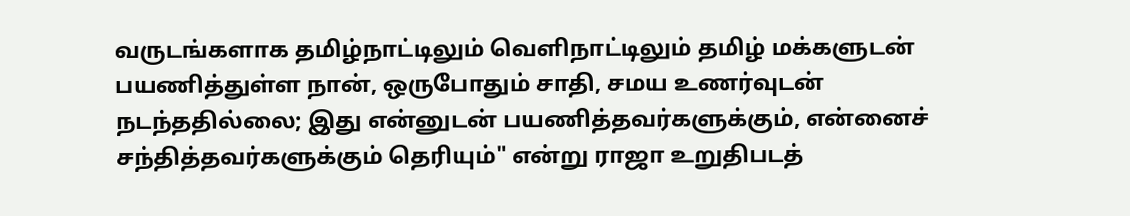வருடங்களாக தமிழ்நாட்டிலும் வெளிநாட்டிலும் தமிழ் மக்களுடன் பயணித்துள்ள நான், ஒருபோதும் சாதி, சமய உணர்வுடன் நடந்ததில்லை; இது என்னுடன் பயணித்தவர்களுக்கும், என்னைச் சந்தித்தவர்களுக்கும் தெரியும்" என்று ராஜா உறுதிபடத்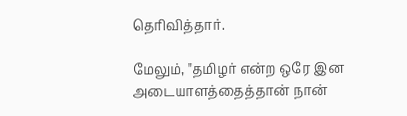தெரிவித்தார்.

மேலும், "தமிழர் என்ற ஒரே இன அடையாளத்தைத்தான் நான்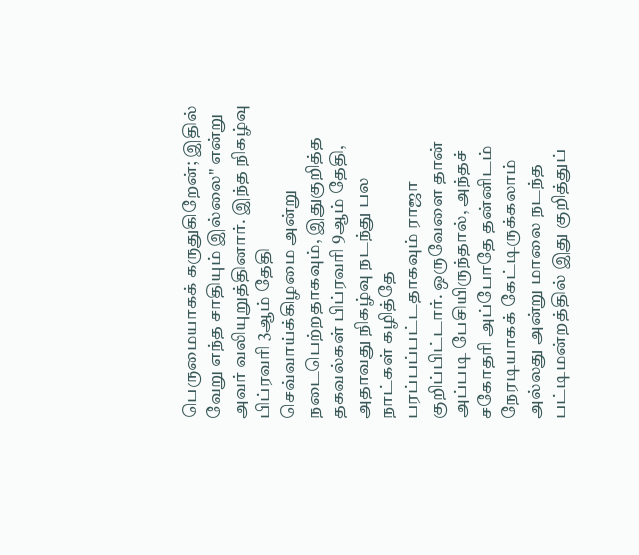பெருமையாகக் கருதுகிறேன்; இதில் வேறு எந்த சாதியும் இல்லை" என்று அவர் வலியுறுத்தினார். இந்த நிகழ்வு பிப்ரவரி 3ஆம் தேதி செவ்வாய்க்கிழமை அன்று நடைபெற்றதாகவும், இதுகுறித்த தகவல்கள் பிப்ரவரி 9ஆம் தேதி, அதாவது நிகழ்வு நடந்து பல நாட்கள் கழித்தே பரப்பப்பட்டதாகவும் ராஜா குறிப்பிட்டார். ஒருவேளை தான் அப்படி பேசியிருந்தால், அந்தச் சகோதரி அப்போதே தன்னிடம் நேரடியாகக் கேட்டிருக்கலாம் அல்லது அன்று மாலை நடந்த பட்டிமன்றத்தில் இது குறித்துப்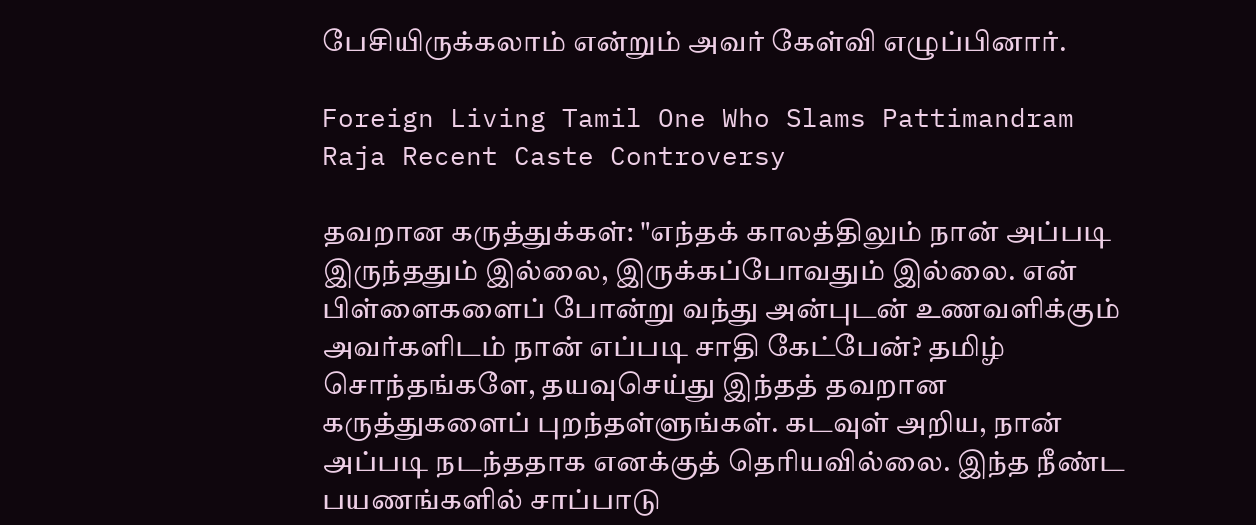பேசியிருக்கலாம் என்றும் அவர் கேள்வி எழுப்பினார்.

Foreign Living Tamil One Who Slams Pattimandram Raja Recent Caste Controversy

தவறான கருத்துக்கள்: "எந்தக் காலத்திலும் நான் அப்படி இருந்ததும் இல்லை, இருக்கப்போவதும் இல்லை. என் பிள்ளைகளைப் போன்று வந்து அன்புடன் உணவளிக்கும் அவர்களிடம் நான் எப்படி சாதி கேட்பேன்? தமிழ் சொந்தங்களே, தயவுசெய்து இந்தத் தவறான கருத்துகளைப் புறந்தள்ளுங்கள். கடவுள் அறிய, நான் அப்படி நடந்ததாக எனக்குத் தெரியவில்லை. இந்த நீண்ட பயணங்களில் சாப்பாடு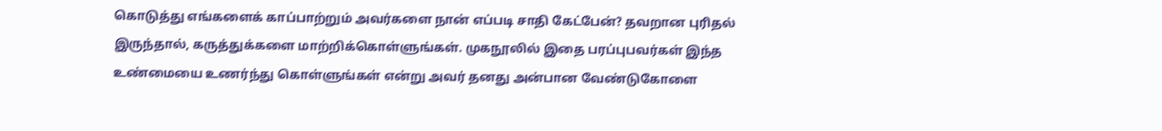கொடுத்து எங்களைக் காப்பாற்றும் அவர்களை நான் எப்படி சாதி கேட்பேன்? தவறான புரிதல் இருந்தால், கருத்துக்களை மாற்றிக்கொள்ளுங்கள். முகநூலில் இதை பரப்புபவர்கள் இந்த உண்மையை உணர்ந்து கொள்ளுங்கள் என்று அவர் தனது அன்பான வேண்டுகோளை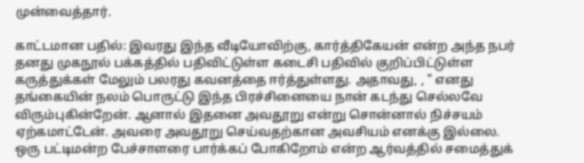முன்வைத்தார்.

காட்டமான பதில்: இவரது இந்த வீடியோவிற்கு, கார்த்திகேயன் என்ற அந்த நபர் தனது முகநூல் பக்கத்தில் பதிவிட்டுள்ள கடைசி பதிவில் குறிப்பிட்டுள்ள கருத்துக்கள் மேலும் பலரது கவனத்தை ஈர்த்துள்ளது. அதாவது, , " எனது தங்கையின் நலம் பொருட்டு இந்த பிரச்சினையை நான் கடந்து செல்லவே விரும்புகின்றேன். ஆனால் இதனை அவதூறு என்று சொன்னால் நிச்சயம் ஏற்கமாட்டேன். அவரை அவதூறு செய்வதற்கான அவசியம் எனக்கு இல்லை. ஒரு பட்டிமன்ற பேச்சாளரை பார்க்கப் போகிறோம் என்ற ஆர்வத்தில் சமைத்துக்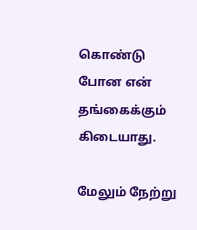கொண்டு போன என் தங்கைக்கும் கிடையாது.

மேலும் நேற்று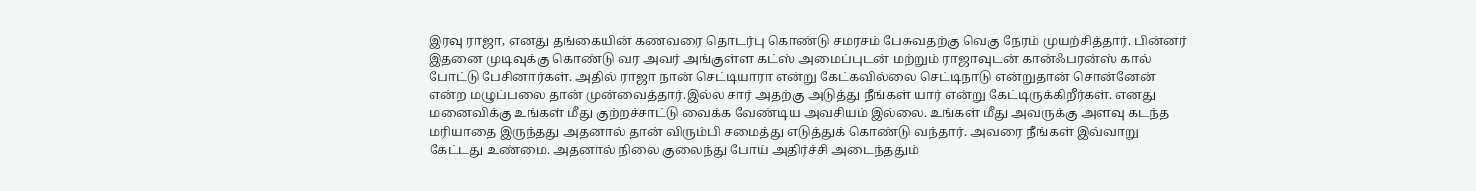இரவு ராஜா, எனது தங்கையின் கணவரை தொடர்பு கொண்டு சமரசம் பேசுவதற்கு வெகு நேரம் முயற்சித்தார். பின்னர் இதனை முடிவுக்கு கொண்டு வர அவர் அங்குள்ள கட்ஸ் அமைப்புடன் மற்றும் ராஜாவுடன் கான்ஃபரன்ஸ் கால் போட்டு பேசினார்கள். அதில் ராஜா நான் செட்டியாரா என்று கேட்கவில்லை செட்டிநாடு என்றுதான் சொன்னேன் என்ற மழுப்பலை தான் முன்வைத்தார்.இல்ல சார் அதற்கு அடுத்து நீங்கள் யார் என்று கேட்டிருக்கிறீர்கள். எனது மனைவிக்கு உங்கள் மீது குற்றச்சாட்டு வைக்க வேண்டிய அவசியம் இல்லை. உங்கள் மீது அவருக்கு அளவு கடந்த மரியாதை இருந்தது அதனால் தான் விரும்பி சமைத்து எடுத்துக் கொண்டு வந்தார். அவரை நீங்கள் இவ்வாறு கேட்டது உண்மை. அதனால் நிலை குலைந்து போய் அதிர்ச்சி அடைந்ததும்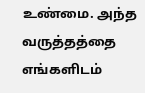உண்மை. அந்த வருத்தத்தை எங்களிடம்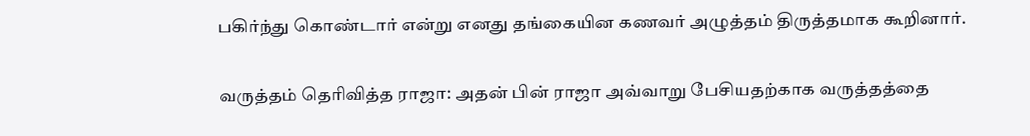பகிர்ந்து கொண்டார் என்று எனது தங்கையின கணவர் அழுத்தம் திருத்தமாக கூறினார்.

வருத்தம் தெரிவித்த ராஜா: அதன் பின் ராஜா அவ்வாறு பேசியதற்காக வருத்தத்தை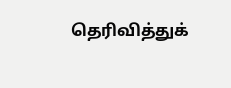தெரிவித்துக்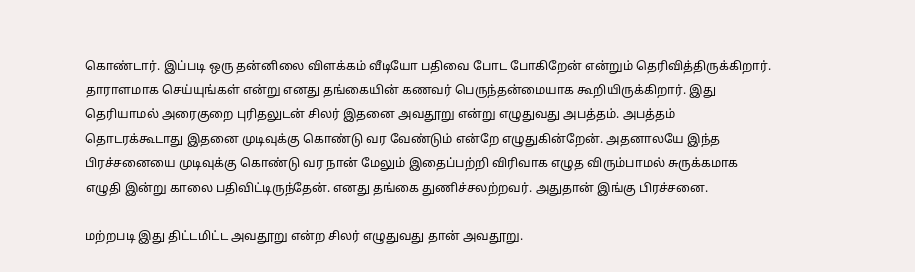கொண்டார். இப்படி ஒரு தன்னிலை விளக்கம் வீடியோ பதிவை போட போகிறேன் என்றும் தெரிவித்திருக்கிறார். தாராளமாக செய்யுங்கள் என்று எனது தங்கையின் கணவர் பெருந்தன்மையாக கூறியிருக்கிறார். இது தெரியாமல் அரைகுறை புரிதலுடன் சிலர் இதனை அவதூறு என்று எழுதுவது அபத்தம். அபத்தம் தொடரக்கூடாது இதனை முடிவுக்கு கொண்டு வர வேண்டும் என்றே எழுதுகின்றேன். அதனாலயே இந்த பிரச்சனையை முடிவுக்கு கொண்டு வர நான் மேலும் இதைப்பற்றி விரிவாக எழுத விரும்பாமல் சுருக்கமாக எழுதி இன்று காலை பதிவிட்டிருந்தேன். எனது தங்கை துணிச்சலற்றவர். அதுதான் இங்கு பிரச்சனை.

மற்றபடி இது திட்டமிட்ட அவதூறு என்ற சிலர் எழுதுவது தான் அவதூறு.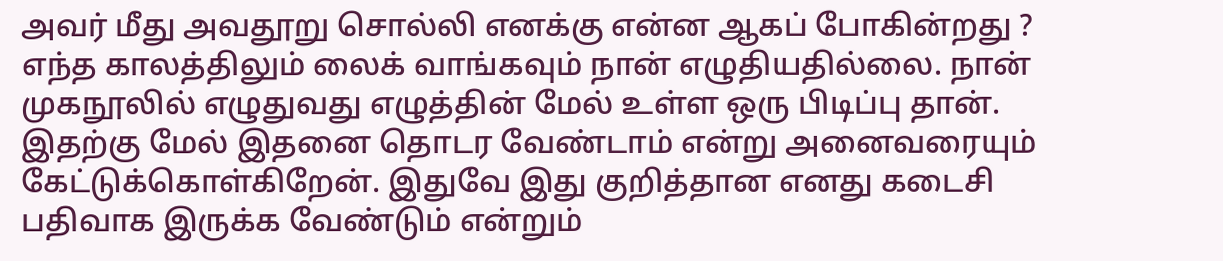அவர் மீது அவதூறு சொல்லி எனக்கு என்ன ஆகப் போகின்றது ? எந்த காலத்திலும் லைக் வாங்கவும் நான் எழுதியதில்லை. நான் முகநூலில் எழுதுவது எழுத்தின் மேல் உள்ள ஒரு பிடிப்பு தான். இதற்கு மேல் இதனை தொடர வேண்டாம் என்று அனைவரையும் கேட்டுக்கொள்கிறேன். இதுவே இது குறித்தான எனது கடைசி பதிவாக இருக்க வேண்டும் என்றும்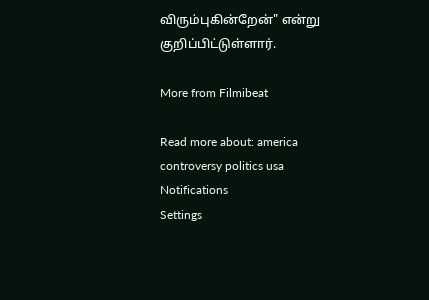விரும்புகின்றேன்" என்று குறிப்பிட்டுள்ளார்.

More from Filmibeat

Read more about: america controversy politics usa
Notifications
Settings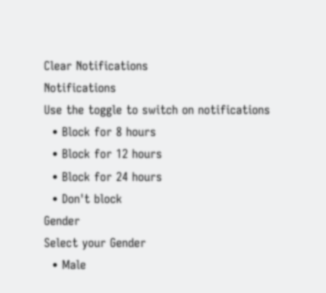Clear Notifications
Notifications
Use the toggle to switch on notifications
  • Block for 8 hours
  • Block for 12 hours
  • Block for 24 hours
  • Don't block
Gender
Select your Gender
  • Male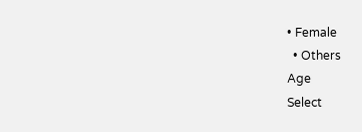• Female
  • Others
Age
Select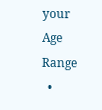your Age Range
  •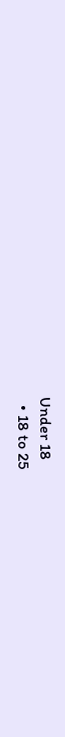Under 18
  • 18 to 25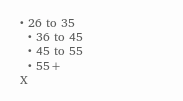• 26 to 35
  • 36 to 45
  • 45 to 55
  • 55+
X